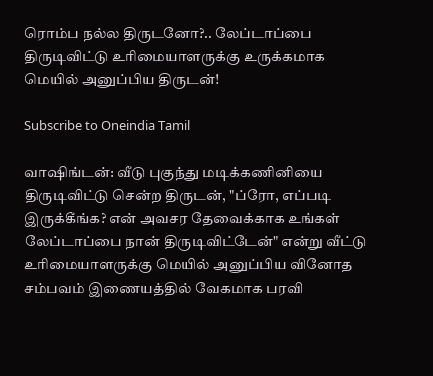ரொம்ப நல்ல திருடனோ?.. லேப்டாப்பை திருடிவிட்டு உரிமையாளருக்கு உருக்கமாக மெயில் அனுப்பிய திருடன்!

Subscribe to Oneindia Tamil

வாஷிங்டன்: வீடு புகுந்து மடிக்கணினியை திருடிவிட்டு சென்ற திருடன், "ப்ரோ, எப்படி இருக்கீங்க? என் அவசர தேவைக்காக உங்கள் லேப்டாப்பை நான் திருடிவிட்டேன்" என்று வீட்டு உரிமையாளருக்கு மெயில் அனுப்பிய வினோத சம்பவம் இணையத்தில் வேகமாக பரவி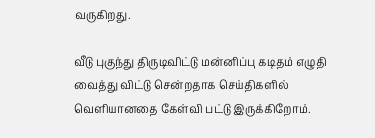வருகிறது.

வீடு புகுந்து திருடிவிட்டு மன்னிப்பு கடிதம் எழுதி வைத்து விட்டு சென்றதாக செய்திகளில் வெளியானதை கேள்வி பட்டு இருக்கிறோம்.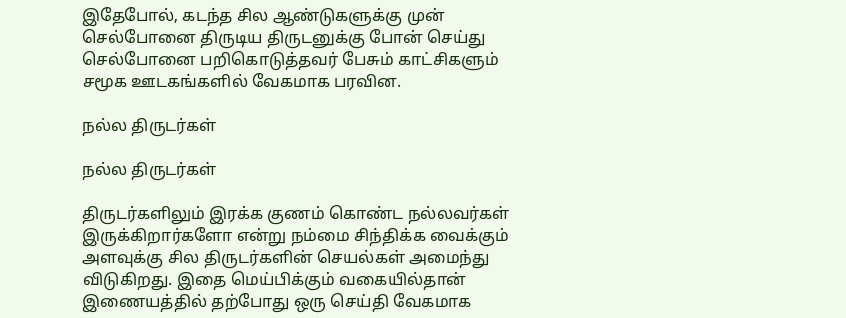இதேபோல், கடந்த சில ஆண்டுகளுக்கு முன் செல்போனை திருடிய திருடனுக்கு போன் செய்து செல்போனை பறிகொடுத்தவர் பேசும் காட்சிகளும் சமூக ஊடகங்களில் வேகமாக பரவின.

நல்ல திருடர்கள்

நல்ல திருடர்கள்

திருடர்களிலும் இரக்க குணம் கொண்ட நல்லவர்கள் இருக்கிறார்களோ என்று நம்மை சிந்திக்க வைக்கும் அளவுக்கு சில திருடர்களின் செயல்கள் அமைந்து விடுகிறது. இதை மெய்பிக்கும் வகையில்தான் இணையத்தில் தற்போது ஒரு செய்தி வேகமாக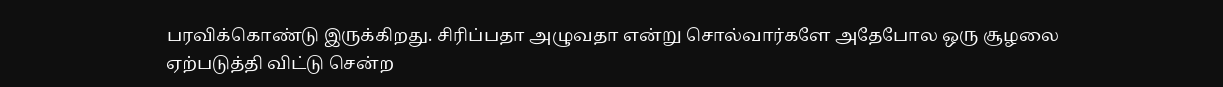பரவிக்கொண்டு இருக்கிறது. சிரிப்பதா அழுவதா என்று சொல்வார்களே அதேபோல ஒரு சூழலை ஏற்படுத்தி விட்டு சென்ற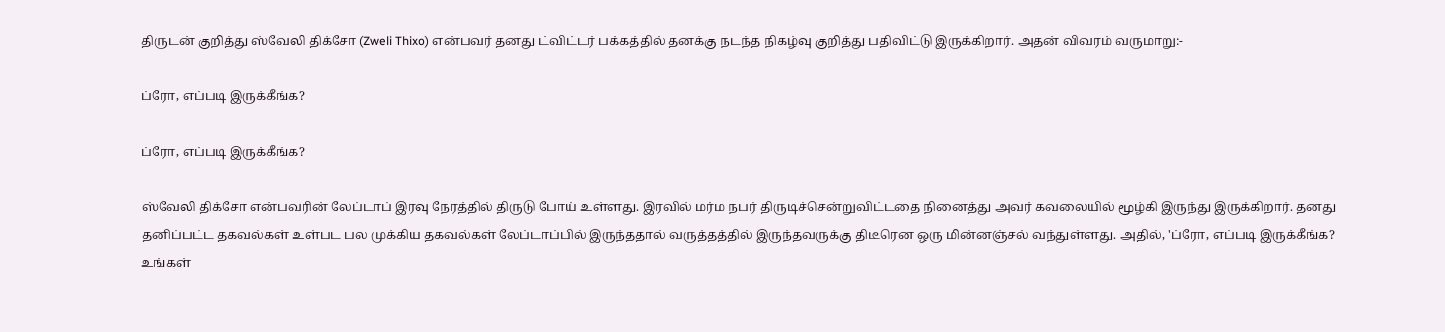திருடன் குறித்து ஸ்வேலி திக்சோ (Zweli Thixo) என்பவர் தனது ட்விட்டர் பக்கத்தில் தனக்கு நடந்த நிகழ்வு குறித்து பதிவிட்டு இருக்கிறார். அதன் விவரம் வருமாறு:-

ப்ரோ, எப்படி இருக்கீங்க?

ப்ரோ, எப்படி இருக்கீங்க?

ஸ்வேலி திக்சோ என்பவரின் லேப்டாப் இரவு நேரத்தில் திருடு போய் உள்ளது. இரவில் மர்ம நபர் திருடிச்சென்றுவிட்டதை நினைத்து அவர் கவலையில் மூழ்கி இருந்து இருக்கிறார். தனது தனிப்பட்ட தகவல்கள் உள்பட பல முக்கிய தகவல்கள் லேப்டாப்பில் இருந்ததால் வருத்தத்தில் இருந்தவருக்கு திடீரென ஒரு மின்னஞ்சல் வந்துள்ளது. அதில், 'ப்ரோ, எப்படி இருக்கீங்க? உங்கள்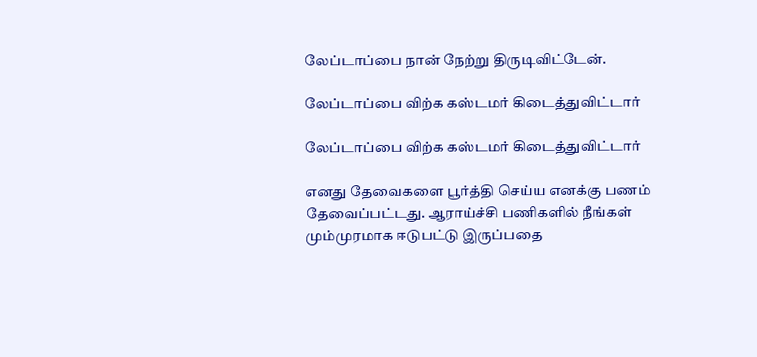லேப்டாப்பை நான் நேற்று திருடிவிட்டேன்.

லேப்டாப்பை விற்க கஸ்டமர் கிடைத்துவிட்டார்

லேப்டாப்பை விற்க கஸ்டமர் கிடைத்துவிட்டார்

எனது தேவைகளை பூர்த்தி செய்ய எனக்கு பணம் தேவைப்பட்டது. ஆராய்ச்சி பணிகளில் நீங்கள் மும்முரமாக ஈடுபட்டு இருப்பதை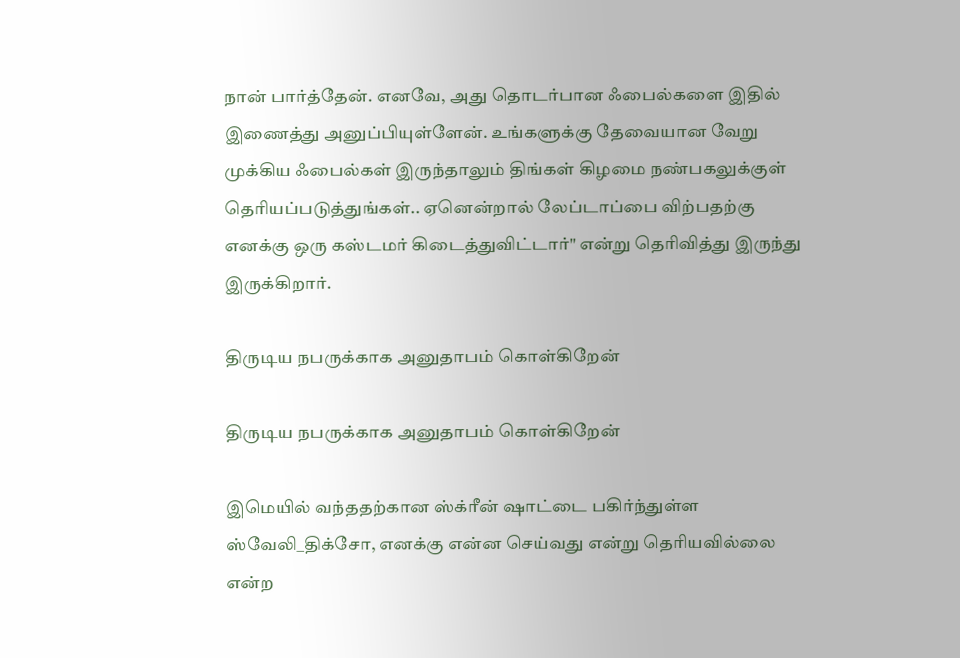நான் பார்த்தேன். எனவே, அது தொடர்பான ஃபைல்களை இதில் இணைத்து அனுப்பியுள்ளேன். உங்களுக்கு தேவையான வேறு முக்கிய ஃபைல்கள் இருந்தாலும் திங்கள் கிழமை நண்பகலுக்குள் தெரியப்படுத்துங்கள்.. ஏனென்றால் லேப்டாப்பை விற்பதற்கு எனக்கு ஒரு கஸ்டமர் கிடைத்துவிட்டார்" என்று தெரிவித்து இருந்து இருக்கிறார்.

திருடிய நபருக்காக அனுதாபம் கொள்கிறேன்

திருடிய நபருக்காக அனுதாபம் கொள்கிறேன்

இமெயில் வந்ததற்கான ஸ்க்ரீன் ஷாட்டை பகிர்ந்துள்ள ஸ்வேலி_திக்சோ, எனக்கு என்ன செய்வது என்று தெரியவில்லை என்ற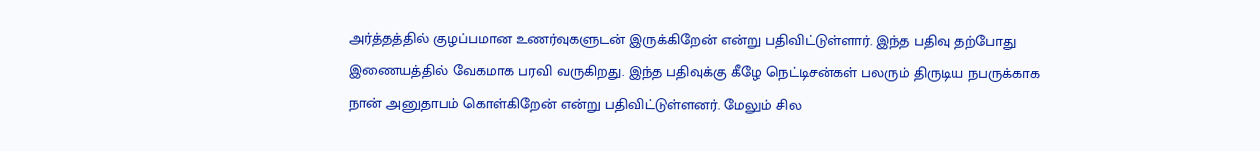அர்த்தத்தில் குழப்பமான உணர்வுகளுடன் இருக்கிறேன் என்று பதிவிட்டுள்ளார். இந்த பதிவு தற்போது இணையத்தில் வேகமாக பரவி வருகிறது. இந்த பதிவுக்கு கீழே நெட்டிசன்கள் பலரும் திருடிய நபருக்காக நான் அனுதாபம் கொள்கிறேன் என்று பதிவிட்டுள்ளனர். மேலும் சில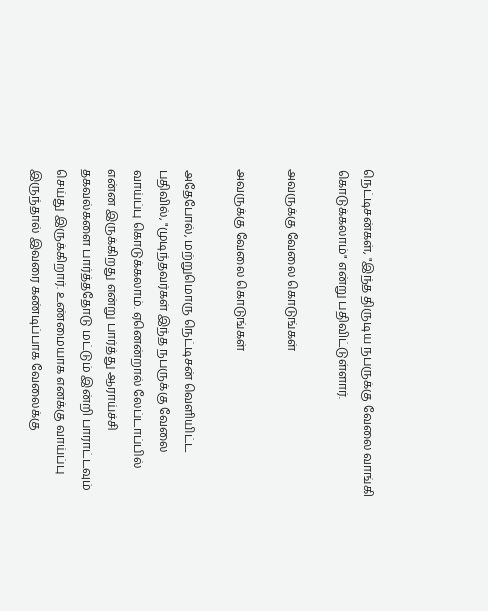நெட்டிசன்கள், "இந்த திருடிய நபருக்கு வேலை வாங்கி கொடுக்கலாம்" என்று பதிவிட்டுள்ளார்.

அவருக்கு வேலை கொடுங்கள்

அவருக்கு வேலை கொடுங்கள்

அதேபோல், மற்றுமொரு நெட்டிசன் வெளியிட்ட பதிவில், "முடிந்தவர்கள் இந்த நபருக்கு வேலை வாய்ப்பு கொடுக்கலாம். ஏனென்றால் லேப்டாப்பில் என்ன இருக்கிறது என்று பார்த்து ஆராய்ச்சி தகவல்களை பார்த்ததோடு மட்டும் இன்றி பாராட்டவும் செய்து இருக்கிறார். உண்மையாக எனக்கு வாய்ப்பு இருந்தால் இவரை கண்டிப்பாக வேலைக்கு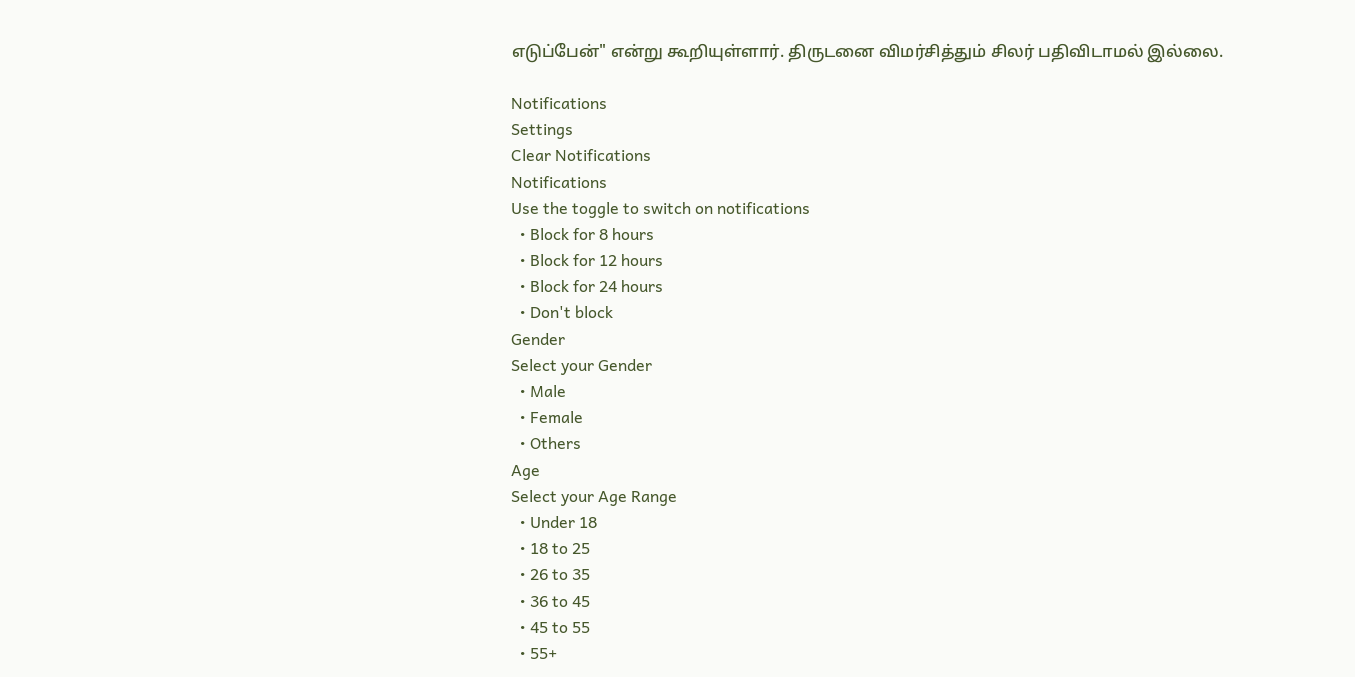எடுப்பேன்" என்று கூறியுள்ளார். திருடனை விமர்சித்தும் சிலர் பதிவிடாமல் இல்லை.

Notifications
Settings
Clear Notifications
Notifications
Use the toggle to switch on notifications
  • Block for 8 hours
  • Block for 12 hours
  • Block for 24 hours
  • Don't block
Gender
Select your Gender
  • Male
  • Female
  • Others
Age
Select your Age Range
  • Under 18
  • 18 to 25
  • 26 to 35
  • 36 to 45
  • 45 to 55
  • 55+